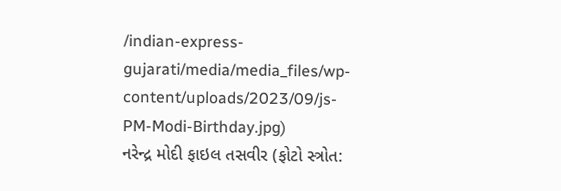/indian-express-gujarati/media/media_files/wp-content/uploads/2023/09/js-PM-Modi-Birthday.jpg)
નરેન્દ્ર મોદી ફાઇલ તસવીર (ફોટો સ્ત્રોત: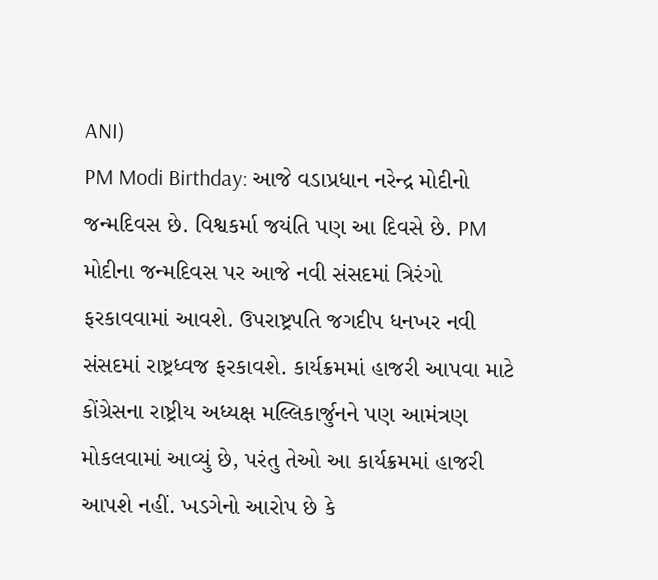ANI)
PM Modi Birthday: આજે વડાપ્રધાન નરેન્દ્ર મોદીનો જન્મદિવસ છે. વિશ્વકર્મા જયંતિ પણ આ દિવસે છે. PM મોદીના જન્મદિવસ પર આજે નવી સંસદમાં ત્રિરંગો ફરકાવવામાં આવશે. ઉપરાષ્ટ્રપતિ જગદીપ ધનખર નવી સંસદમાં રાષ્ટ્રધ્વજ ફરકાવશે. કાર્યક્રમમાં હાજરી આપવા માટે કોંગ્રેસના રાષ્ટ્રીય અધ્યક્ષ મલ્લિકાર્જુનને પણ આમંત્રણ મોકલવામાં આવ્યું છે, પરંતુ તેઓ આ કાર્યક્રમમાં હાજરી આપશે નહીં. ખડગેનો આરોપ છે કે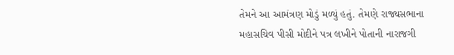તેમને આ આમંત્રણ મોડું મળ્યું હતું. તેમણે રાજ્યસભાના મહાસચિવ પીસી મોદીને પત્ર લખીને પોતાની નારાજગી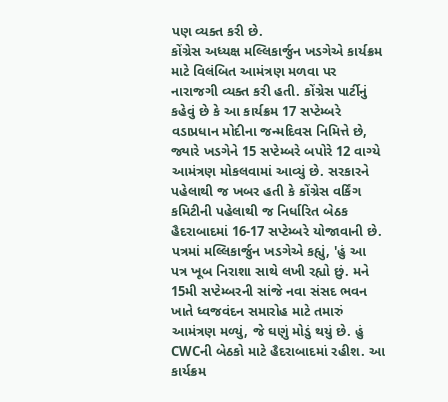પણ વ્યક્ત કરી છે.
કોંગ્રેસ અધ્યક્ષ મલ્લિકાર્જુન ખડગેએ કાર્યક્રમ માટે વિલંબિત આમંત્રણ મળવા પર નારાજગી વ્યક્ત કરી હતી. કોંગ્રેસ પાર્ટીનું કહેવું છે કે આ કાર્યક્રમ 17 સપ્ટેમ્બરે વડાપ્રધાન મોદીના જન્મદિવસ નિમિત્તે છે, જ્યારે ખડગેને 15 સપ્ટેમ્બરે બપોરે 12 વાગ્યે આમંત્રણ મોકલવામાં આવ્યું છે. સરકારને પહેલાથી જ ખબર હતી કે કોંગ્રેસ વર્કિંગ કમિટીની પહેલાથી જ નિર્ધારિત બેઠક હૈદરાબાદમાં 16-17 સપ્ટેમ્બરે યોજાવાની છે.
પત્રમાં મલ્લિકાર્જુન ખડગેએ કહ્યું, 'હું આ પત્ર ખૂબ નિરાશા સાથે લખી રહ્યો છું. મને 15મી સપ્ટેમ્બરની સાંજે નવા સંસદ ભવન ખાતે ધ્વજવંદન સમારોહ માટે તમારું આમંત્રણ મળ્યું, જે ઘણું મોડું થયું છે. હું CWCની બેઠકો માટે હૈદરાબાદમાં રહીશ. આ કાર્યક્રમ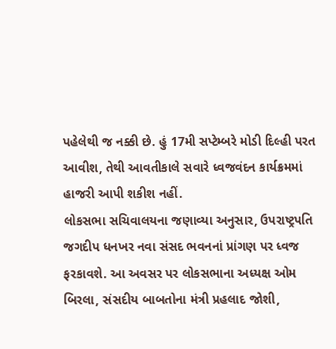પહેલેથી જ નક્કી છે. હું 17મી સપ્ટેમ્બરે મોડી દિલ્હી પરત આવીશ, તેથી આવતીકાલે સવારે ધ્વજવંદન કાર્યક્રમમાં હાજરી આપી શકીશ નહીં.
લોકસભા સચિવાલયના જણાવ્યા અનુસાર, ઉપરાષ્ટ્રપતિ જગદીપ ધનખર નવા સંસદ ભવનનાં પ્રાંગણ પર ધ્વજ ફરકાવશે. આ અવસર પર લોકસભાના અધ્યક્ષ ઓમ બિરલા, સંસદીય બાબતોના મંત્રી પ્રહલાદ જોશી,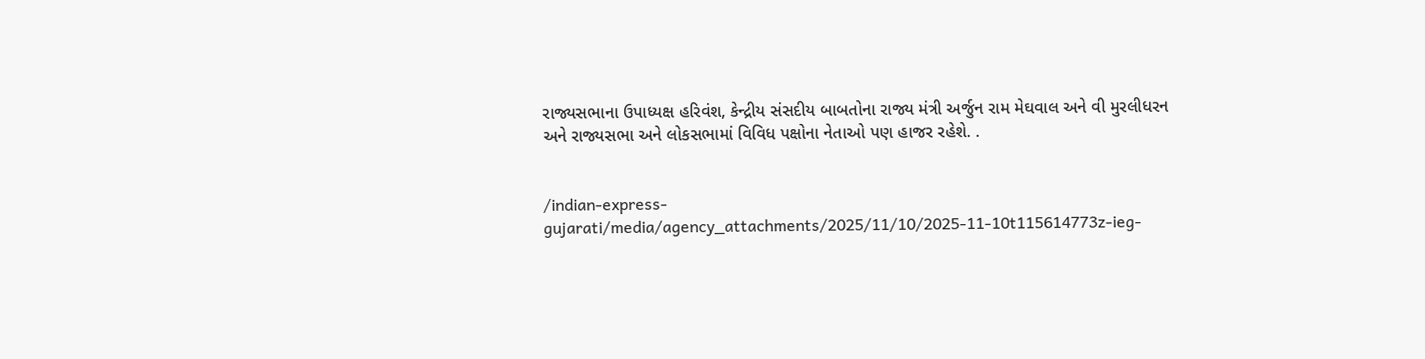રાજ્યસભાના ઉપાધ્યક્ષ હરિવંશ, કેન્દ્રીય સંસદીય બાબતોના રાજ્ય મંત્રી અર્જુન રામ મેઘવાલ અને વી મુરલીધરન અને રાજ્યસભા અને લોકસભામાં વિવિધ પક્ષોના નેતાઓ પણ હાજર રહેશે. .


/indian-express-gujarati/media/agency_attachments/2025/11/10/2025-11-10t115614773z-ieg-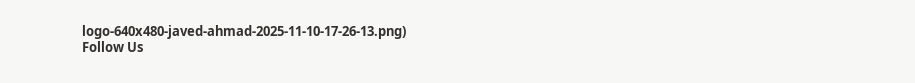logo-640x480-javed-ahmad-2025-11-10-17-26-13.png)
Follow Us